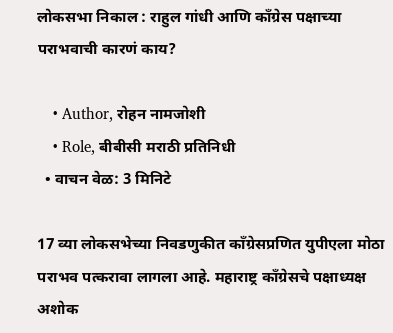लोकसभा निकाल : राहुल गांधी आणि काँग्रेस पक्षाच्या पराभवाची कारणं काय?

    • Author, रोहन नामजोशी
    • Role, बीबीसी मराठी प्रतिनिधी
  • वाचन वेळ: 3 मिनिटे

17 व्या लोकसभेच्या निवडणुकीत काँग्रेसप्रणित युपीएला मोठा पराभव पत्करावा लागला आहे. महाराष्ट्र काँग्रेसचे पक्षाध्यक्ष अशोक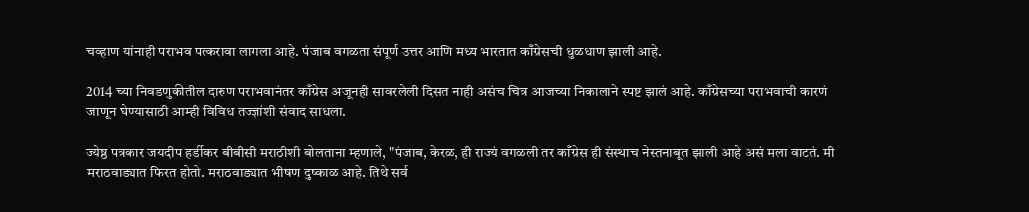चव्हाण यांनाही पराभव पत्करावा लागला आहे. पंजाब वगळता संपूर्ण उत्तर आणि मध्य भारतात काँग्रेसची धुळधाण झाली आहे.

2014 च्या निवडणुकीतील दारुण पराभवानंतर काँग्रेस अजूनही सावरलेली दिसत नाही असंच चित्र आजच्या निकालाने स्पष्ट झालं आहे. काँग्रेसच्या पराभवाची कारणं जाणून घेण्यासाठी आम्ही विविध तज्ज्ञांशी संवाद साधला.

ज्येष्ठ पत्रकार जयदीप हर्डीकर बीबीसी मराठीशी बोलताना म्हणाले, "पंजाब, केरळ, ही राज्यं वगळली तर काँग्रेस ही संस्थाच नेस्तनाबूत झाली आहे असं मला वाटतं. मी मराठवाड्यात फिरत होतो. मराठवाड्यात भीषण दुष्काळ आहे. तिथे सर्व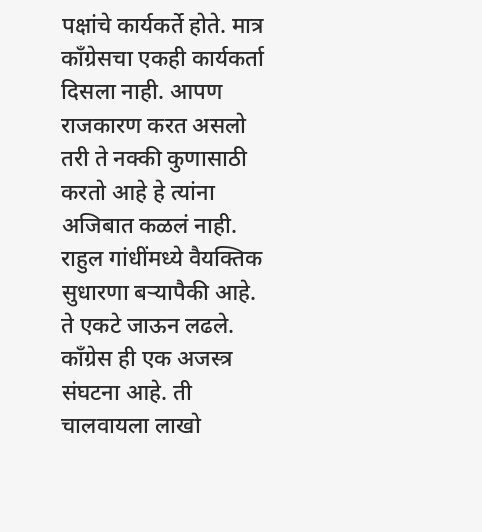पक्षांचे कार्यकर्ते होते. मात्र काँग्रेसचा एकही कार्यकर्ता दिसला नाही. आपण राजकारण करत असलो तरी ते नक्की कुणासाठी करतो आहे हे त्यांना अजिबात कळलं नाही. राहुल गांधींमध्ये वैयक्तिक सुधारणा बऱ्यापैकी आहे. ते एकटे जाऊन लढले. काँग्रेस ही एक अजस्त्र संघटना आहे. ती चालवायला लाखो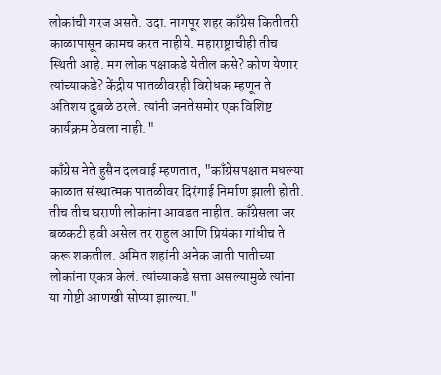लोकांची गरज असते. उदा. नागपूर शहर काँग्रेस कितीतरी काळापासून कामच करत नाहीये. महाराष्ट्राचीही तीच स्थिती आहे. मग लोक पक्षाकडे येतील कसे? कोण येणार त्यांच्याकडे? केंद्रीय पातळीवरही विरोधक म्हणून ते अतिशय दुबळे ठरले. त्यांनी जनतेसमोर एक विशिष्ट कार्यक्रम ठेवला नाही."

काँग्रेस नेते हुसैन दलवाई म्हणतात, "काँग्रेसपक्षात मधल्या काळात संस्थात्मक पातळीवर दिरंगाई निर्माण झाली होती. तीच तीच घराणी लोकांना आवडत नाहीत. काँग्रेसला जर बळकटी हवी असेल तर राहुल आणि प्रियंका गांधीच ते करू शकतील. अमित शहांनी अनेक जाती पातीच्या लोकांना एकत्र केलं. त्यांच्याकडे सत्ता असल्यामुळे त्यांना या गोष्टी आणखी सोप्या झाल्या."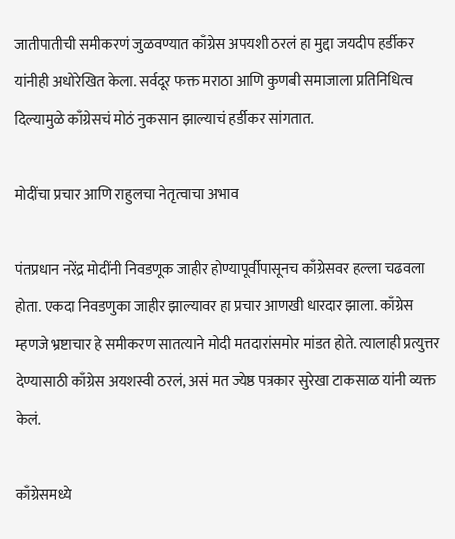जातीपातीची समीकरणं जुळवण्यात काँग्रेस अपयशी ठरलं हा मुद्दा जयदीप हर्डीकर यांनीही अधोरेखित केला. सर्वदूर फक्त मराठा आणि कुणबी समाजाला प्रतिनिधित्व दिल्यामुळे काँग्रेसचं मोठं नुकसान झाल्याचं हर्डीकर सांगतात.

मोदींचा प्रचार आणि राहुलचा नेतृत्वाचा अभाव

पंतप्रधान नरेंद्र मोदींनी निवडणूक जाहीर होण्यापूर्वीपासूनच काँग्रेसवर हल्ला चढवला होता. एकदा निवडणुका जाहीर झाल्यावर हा प्रचार आणखी धारदार झाला. काँग्रेस म्हणजे भ्रष्टाचार हे समीकरण सातत्याने मोदी मतदारांसमोर मांडत होते. त्यालाही प्रत्युत्तर देण्यासाठी काँग्रेस अयशस्वी ठरलं, असं मत ज्येष्ठ पत्रकार सुरेखा टाकसाळ यांनी व्यक्त केलं.

काँग्रेसमध्ये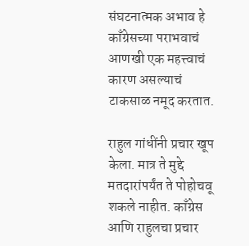संघटनात्मक अभाव हे काँग्रेसच्या पराभवाचं आणखी एक महत्त्वाचं कारण असल्याचं टाकसाळ नमूद करतात.

राहुल गांधींनी प्रचार खूप केला. मात्र ते मुद्दे मतदारांपर्यंत ते पोहोचवू शकले नाहीत. काँग्रेस आणि राहुलचा प्रचार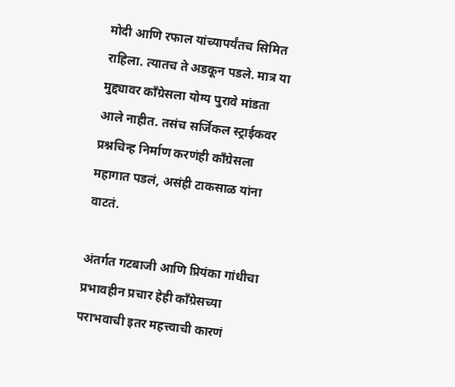मोदी आणि रफाल यांच्यापर्यंतच सिमित राहिला. त्यातच ते अडकून पडले. मात्र या मुद्द्यावर काँग्रेसला योग्य पुरावे मांडता आले नाहीत. तसंच सर्जिकल स्ट्राईकवर प्रश्नचिन्ह निर्माण करणंही काँग्रेसला महागात पडलं, असंही टाकसाळ यांना वाटतं.

अंतर्गत गटबाजी आणि प्रियंका गांधीचा प्रभावहीन प्रचार हेही काँग्रेसच्या पराभवाची इतर महत्त्वाची कारणं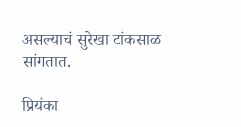असल्याचं सुरेखा टांकसाळ सांगतात.

प्रियंका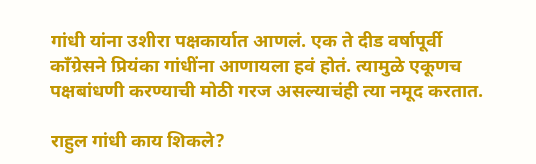गांधी यांना उशीरा पक्षकार्यात आणलं. एक ते दीड वर्षापूर्वी काँग्रेसने प्रियंका गांधींना आणायला हवं होतं. त्यामुळे एकूणच पक्षबांधणी करण्याची मोठी गरज असल्याचंही त्या नमूद करतात.

राहुल गांधी काय शिकले?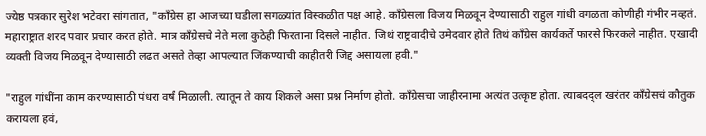ज्येष्ठ पत्रकार सुरेश भटेवरा सांगतात, "काँग्रेस हा आजच्या घडीला सगळ्यांत विस्कळीत पक्ष आहे. काँग्रेसला विजय मिळवून देण्यासाठी राहुल गांधी वगळता कोणीही गंभीर नव्हतं. महाराष्ट्रात शरद पवार प्रचार करत होते. मात्र काँग्रेसचे नेते मला कुठेही फिरताना दिसले नाहीत. जिथं राष्ट्रवादीचे उमेदवार होते तिथं काँग्रेस कार्यकर्ते फारसे फिरकले नाहीत. एखादी व्यक्ती विजय मिळवून देण्यासाठी लढत असते तेव्हा आपल्यात जिंकण्याची काहीतरी जिद्द असायला हवी."

"राहुल गांधींना काम करण्यासाठी पंधरा वर्षं मिळाली. त्यातून ते काय शिकले असा प्रश्न निर्माण होतो. काँग्रेसचा जाहीरनामा अत्यंत उत्कृष्ट होता. त्याबदद्ल खरंतर काँग्रेसचं कौतुक करायला हवं,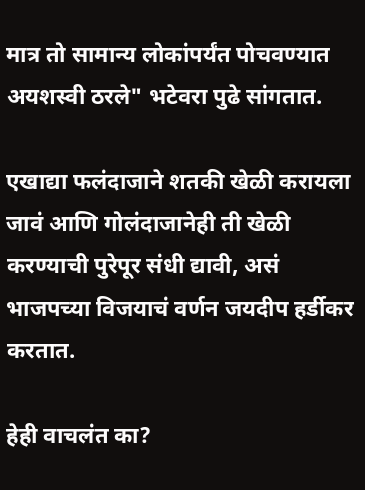मात्र तो सामान्य लोकांपर्यंत पोचवण्यात अयशस्वी ठरले" भटेवरा पुढे सांगतात.

एखाद्या फलंदाजाने शतकी खेळी करायला जावं आणि गोलंदाजानेही ती खेळी करण्याची पुरेपूर संधी द्यावी, असं भाजपच्या विजयाचं वर्णन जयदीप हर्डीकर करतात.

हेही वाचलंत का?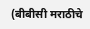(बीबीसी मराठीचे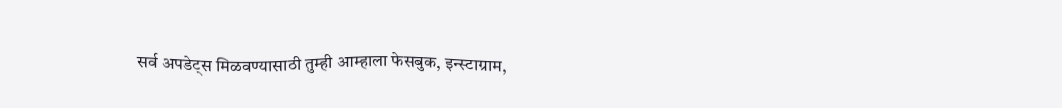सर्व अपडेट्स मिळवण्यासाठी तुम्ही आम्हाला फेसबुक, इन्स्टाग्राम,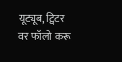यूट्यूब, ट्विटर वर फॉलो करू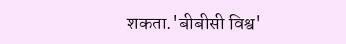शकता.'बीबीसी विश्व'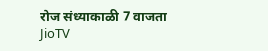रोज संध्याकाळी 7 वाजता JioTV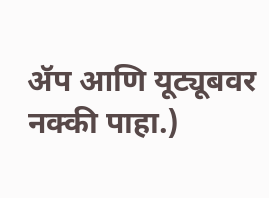ॲप आणि यूट्यूबवर नक्की पाहा.)